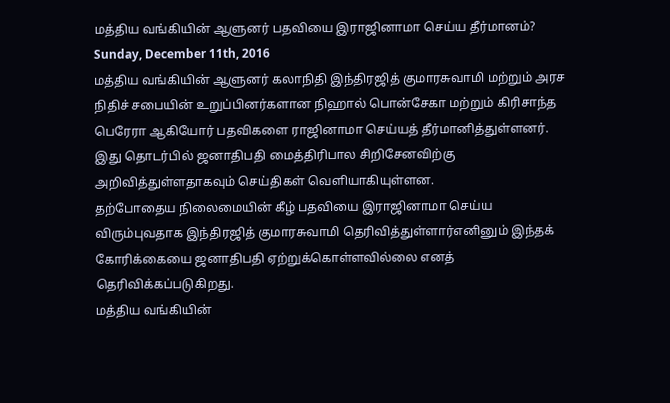மத்திய வங்கியின் ஆளுனர் பதவியை இராஜினாமா செய்ய தீர்மானம்?
Sunday, December 11th, 2016
மத்திய வங்கியின் ஆளுனர் கலாநிதி இந்திரஜித் குமாரசுவாமி மற்றும் அரச நிதிச் சபையின் உறுப்பினர்களான நிஹால் பொன்சேகா மற்றும் கிரிசாந்த பெரேரா ஆகியோர் பதவிகளை ராஜினாமா செய்யத் தீர்மானித்துள்ளனர்.
இது தொடர்பில் ஜனாதிபதி மைத்திரிபால சிறிசேனவிற்கு அறிவித்துள்ளதாகவும் செய்திகள் வெளியாகியுள்ளன.
தற்போதைய நிலைமையின் கீழ் பதவியை இராஜினாமா செய்ய விரும்புவதாக இந்திரஜித் குமாரசுவாமி தெரிவித்துள்ளார்எனினும் இந்தக் கோரிக்கையை ஜனாதிபதி ஏற்றுக்கொள்ளவில்லை எனத் தெரிவிக்கப்படுகிறது.
மத்திய வங்கியின்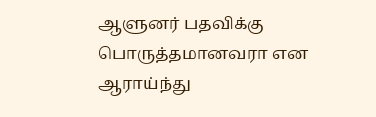ஆளுனர் பதவிக்கு பொருத்தமானவரா என ஆராய்ந்து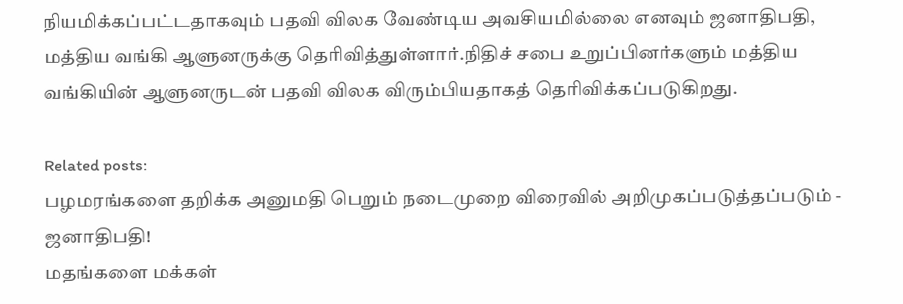நியமிக்கப்பட்டதாகவும் பதவி விலக வேண்டிய அவசியமில்லை எனவும் ஜனாதிபதி, மத்திய வங்கி ஆளுனருக்கு தெரிவித்துள்ளார்.நிதிச் சபை உறுப்பினர்களும் மத்திய வங்கியின் ஆளுனருடன் பதவி விலக விரும்பியதாகத் தெரிவிக்கப்படுகிறது.

Related posts:
பழமரங்களை தறிக்க அனுமதி பெறும் நடைமுறை விரைவில் அறிமுகப்படுத்தப்படும் - ஜனாதிபதி!
மதங்களை மக்கள்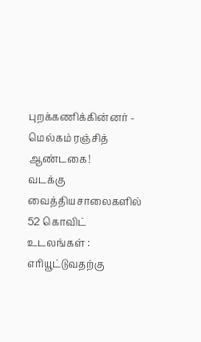புறக்கணிக்கின்னர் - மெல்கம் ரஞ்சித் ஆண்டகை!
வடக்கு வைத்தியசாலைகளில் 52 கொவிட் உடலங்கள் : எரியூட்டுவதற்கு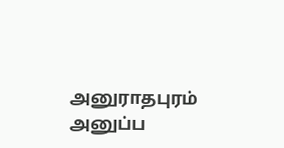அனுராதபுரம் அனுப்ப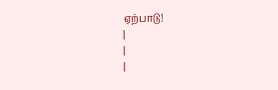ஏற்பாடு!
|
|
|